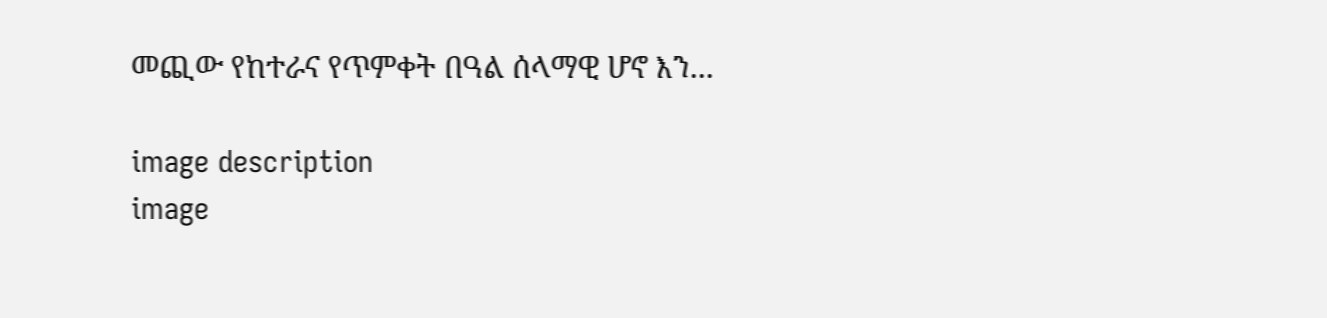መጪው የከተራና የጥምቀት በዓል ሰላማዊ ሆኖ እን...

image description
image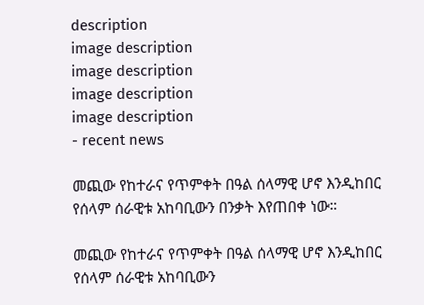description
image description
image description
image description
image description
- recent news

መጪው የከተራና የጥምቀት በዓል ሰላማዊ ሆኖ እንዲከበር የሰላም ሰራዊቱ አከባቢውን በንቃት እየጠበቀ ነው።

መጪው የከተራና የጥምቀት በዓል ሰላማዊ ሆኖ እንዲከበር የሰላም ሰራዊቱ አከባቢውን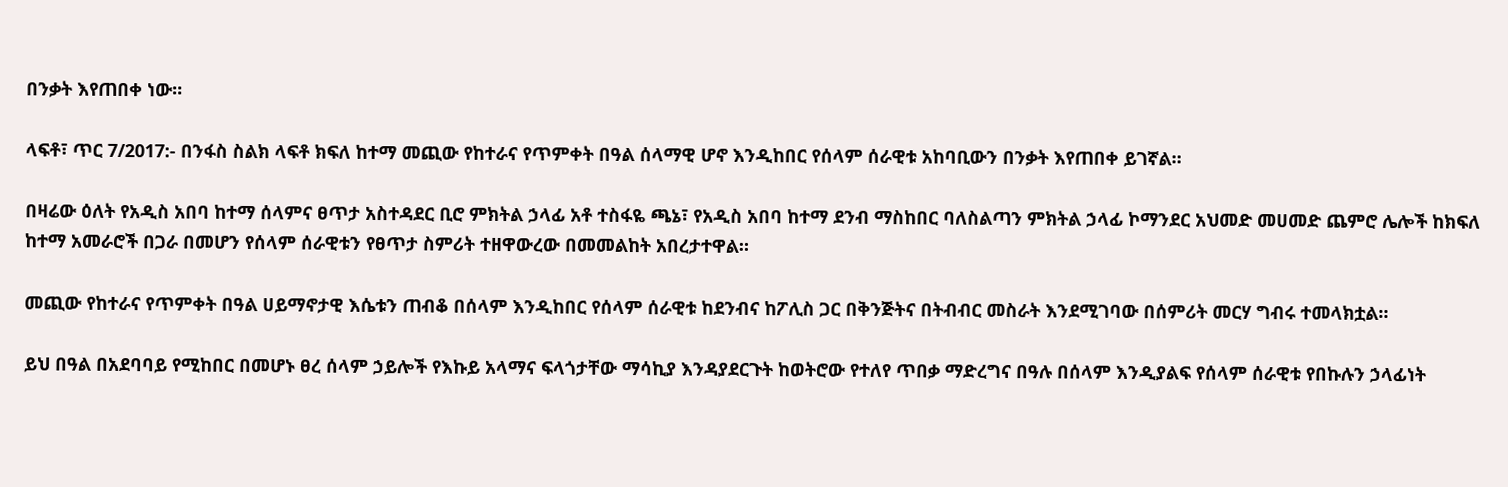በንቃት እየጠበቀ ነው።

ላፍቶ፣ ጥር 7/2017:- በንፋስ ስልክ ላፍቶ ክፍለ ከተማ መጪው የከተራና የጥምቀት በዓል ሰላማዊ ሆኖ እንዲከበር የሰላም ሰራዊቱ አከባቢውን በንቃት እየጠበቀ ይገኛል።

በዛሬው ዕለት የአዲስ አበባ ከተማ ሰላምና ፀጥታ አስተዳደር ቢሮ ምክትል ኃላፊ አቶ ተስፋዬ ጫኔ፣ የአዲስ አበባ ከተማ ደንብ ማስከበር ባለስልጣን ምክትል ኃላፊ ኮማንደር አህመድ መሀመድ ጨምሮ ሌሎች ከክፍለ ከተማ አመራሮች በጋራ በመሆን የሰላም ሰራዊቱን የፀጥታ ስምሪት ተዘዋውረው በመመልከት አበረታተዋል።

መጪው የከተራና የጥምቀት በዓል ሀይማኖታዊ እሴቱን ጠብቆ በሰላም እንዲከበር የሰላም ሰራዊቱ ከደንብና ከፖሊስ ጋር በቅንጅትና በትብብር መስራት እንደሚገባው በሰምሪት መርሃ ግብሩ ተመላክቷል።

ይህ በዓል በአደባባይ የሚከበር በመሆኑ ፀረ ሰላም ኃይሎች የእኩይ አላማና ፍላጎታቸው ማሳኪያ እንዳያደርጉት ከወትሮው የተለየ ጥበቃ ማድረግና በዓሉ በሰላም እንዲያልፍ የሰላም ሰራዊቱ የበኩሉን ኃላፊነት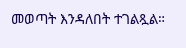መወጣት እንዳለበት ተገልጿል።